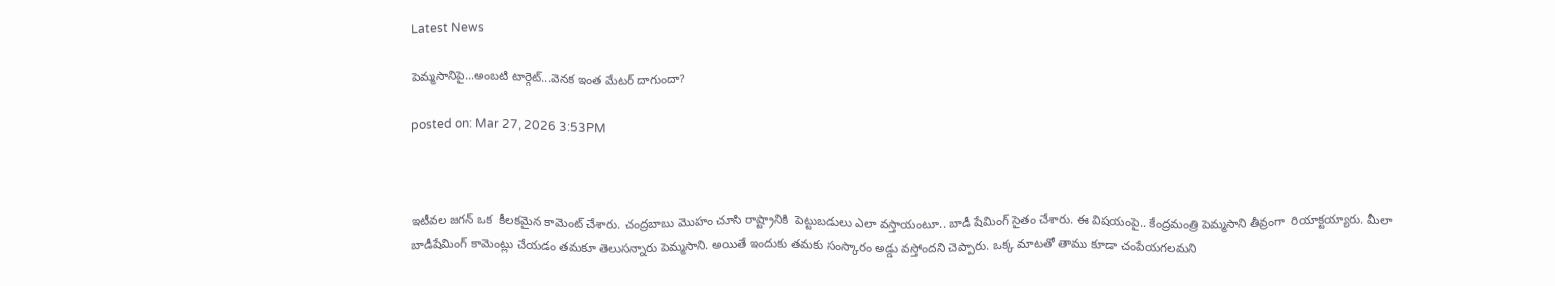Latest News

పెమ్మ‌సానిపై...అంబ‌టి టార్గెట్...వెన‌క ఇంత మేట‌ర్ దాగుందా?

posted on: Mar 27, 2026 3:53PM



ఇటీవ‌ల జ‌గ‌న్ ఒక  కీల‌క‌మైన కామెంట్ చేశారు. చంద్ర‌బాబు మొహం చూసి రాష్ట్రానికి  పెట్టుబ‌డులు ఎలా వ‌స్తాయంటూ.. బాడీ షేమింగ్ సైతం చేశారు. ఈ విష‌యంపై.. కేంద్ర‌మంత్రి పెమ్మ‌సాని తీవ్రంగా  రియాక్ట‌య్యారు. మీలా బాడీషేమింగ్ కామెంట్లు చేయ‌డం త‌మకూ తెలుస‌న్నారు పెమ్మ‌సాని. అయితే ఇందుకు త‌మ‌కు సంస్కారం అడ్డు వ‌స్తోంద‌ని చెప్పారు. ఒక్క మాట‌తో తాము కూడా చంపేయ‌గ‌ల‌మ‌ని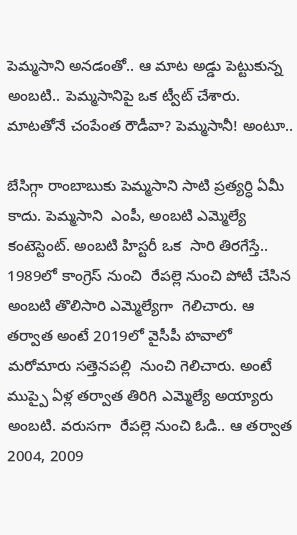పెమ్మ‌సాని అన‌డంతో.. ఆ మాట అడ్డు పెట్టుకున్న అంబ‌టి.. పెమ్మ‌సానిపై ఒక ట్వీట్ చేశారు. మాట‌తోనే చంపేంత రౌడీవా? పెమ్మ‌సానీ! అంటూ..

బేసిగ్గా రాంబాబుకు పెమ్మ‌సాని సాటి ప్ర‌త్య‌ర్ధి ఏమీ  కాదు. పెమ్మ‌సాని  ఎంపీ, అంబ‌టి ఎమ్మెల్యే కంటెస్టెంట్. అంబ‌టి హిస్ట‌రీ ఒక  సారి తిర‌గేస్తే.. 1989లో కాంగ్రెస్ నుంచి  రేప‌ల్లె నుంచి పోటీ చేసిన అంబ‌టి తొలిసారి ఎమ్మెల్యేగా  గెలిచారు. ఆ త‌ర్వాత అంటే 2019లో వైసీపీ హ‌వాలో మ‌రోమారు స‌త్తెన‌ప‌ల్లి  నుంచి గెలిచారు. అంటే ముప్పై ఏళ్ల త‌ర్వాత తిరిగి ఎమ్మెల్యే అయ్యారు అంబ‌టి. వ‌రుస‌గా  రేప‌ల్లె నుంచి ఓడి.. ఆ త‌ర్వాత 2004, 2009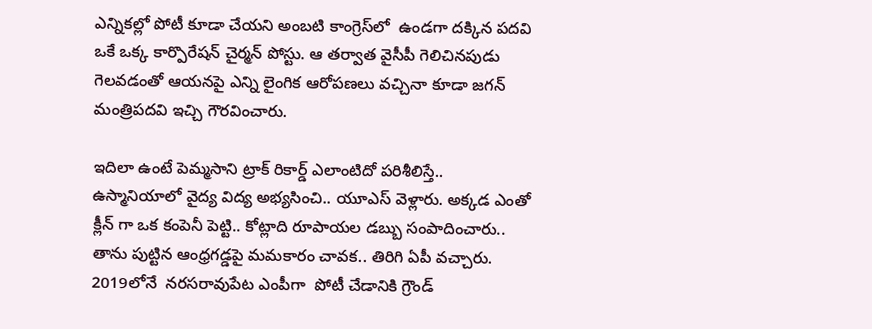ఎన్నిక‌ల్లో పోటీ కూడా చేయ‌ని అంబ‌టి కాంగ్రెస్‌లో  ఉండ‌గా ద‌క్కిన ప‌ద‌వి ఒకే ఒక్క‌ కార్పొరేష‌న్ చైర్మ‌న్ పోస్టు. ఆ త‌ర్వాత వైసీపీ గెలిచిన‌పుడు గెల‌వ‌డంతో ఆయ‌న‌పై ఎన్ని లైంగిక ఆరోప‌ణ‌లు వ‌చ్చినా కూడా జ‌గ‌న్ మంత్రిప‌ద‌వి ఇచ్చి గౌర‌వించారు.

ఇదిలా ఉంటే పెమ్మ‌సాని ట్రాక్ రికార్డ్ ఎలాంటిదో ప‌రిశీలిస్తే.. ఉస్మానియాలో వైద్య విద్య అభ్య‌సించి.. యూఎస్ వెళ్లారు. అక్క‌డ ఎంతో క్లీన్ గా ఒక కంపెనీ పెట్టి.. కోట్లాది రూపాయ‌ల డ‌బ్బు సంపాదించారు.. తాను పుట్టిన ఆంధ్ర‌గ‌డ్డ‌పై మ‌మ‌కారం చావ‌క‌.. తిరిగి ఏపీ వ‌చ్చారు. 2019లోనే  న‌ర‌స‌రావుపేట ఎంపీగా  పోటీ చేడానికి గ్రౌండ్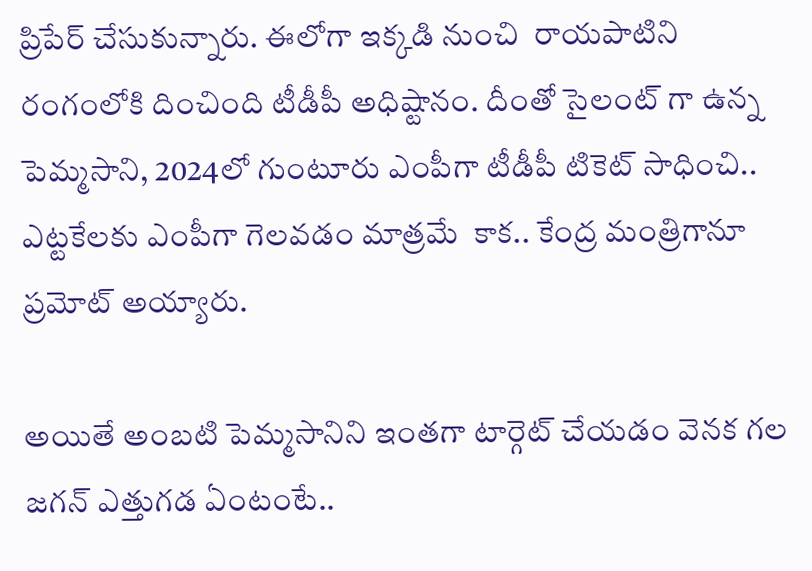ప్రిపేర్ చేసుకున్నారు. ఈలోగా ఇక్క‌డి నుంచి  రాయ‌పాటిని రంగంలోకి దించింది టీడీపీ అధిష్టానం. దీంతో సైలంట్ గా ఉన్న పెమ్మ‌సాని, 2024లో గుంటూరు ఎంపీగా టీడీపీ టికెట్ సాధించి.. ఎట్ట‌కేల‌కు ఎంపీగా గెల‌వ‌డం మాత్ర‌మే  కాక‌.. కేంద్ర మంత్రిగానూ ప్ర‌మోట్ అయ్యారు.

అయితే అంబ‌టి పెమ్మ‌సానిని ఇంత‌గా టార్గెట్ చేయ‌డం వెన‌క గ‌ల జ‌గ‌న్ ఎత్తుగ‌డ ఏంటంటే..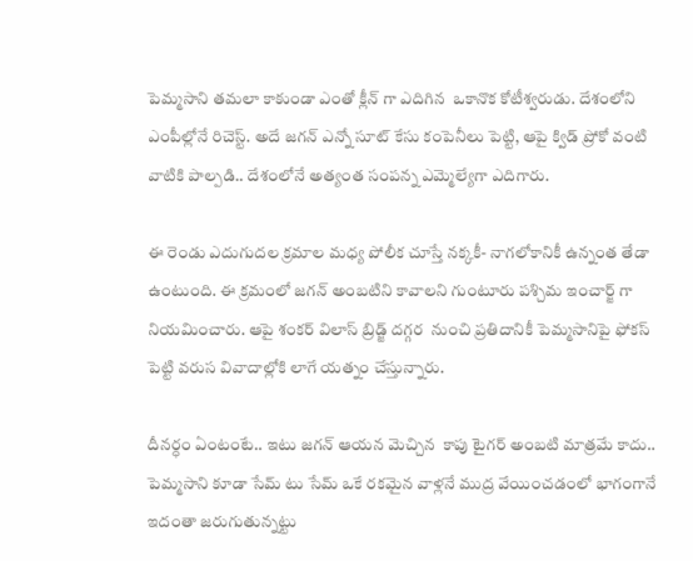పెమ్మ‌సాని త‌మ‌లా కాకుండా ఎంతో క్లీన్ గా ఎదిగిన  ఒకానొక కోటీశ్వ‌రుడు. దేశంలోని  ఎంపీల్లోనే రిచెస్ట్. అదే జ‌గ‌న్ ఎన్నో సూట్ కేసు కంపెనీలు పెట్టి, ఆపై క్విడ్ ప్రోకో వంటి వాటికి పాల్ప‌డి.. దేశంలోనే అత్యంత సంప‌న్న ఎమ్మెల్యేగా ఎదిగారు.

ఈ రెండు ఎదుగుద‌ల క్ర‌మాల‌ మ‌ధ్య పోలీక చూస్తే న‌క్క‌కీ- నాగ‌లోకానికీ ఉన్నంత తేడా  ఉంటుంది. ఈ క్ర‌మంలో జ‌గ‌న్ అంబ‌టిని కావాల‌ని గుంటూరు ప‌శ్చిమ ఇంచార్జ్ గా నియ‌మించారు. ఆపై శంక‌ర్ విలాస్ బ్రిడ్జ్ ద‌గ్గ‌ర  నుంచి ప్ర‌తిదానికీ పెమ్మ‌సానిపై ఫోక‌స్ పెట్టి వ‌రుస వివాదాల్లోకి లాగే య‌త్నం చేస్తున్నారు.

దీనర్ధం ఏంటంటే.. ఇటు జ‌గ‌న్ ఆయ‌న మెచ్చిన  కాపు టైగ‌ర్ అంబ‌టి మాత్ర‌మే కాదు.. పెమ్మ‌సాని కూడా సేమ్ టు సేమ్ ఒకే ర‌క‌మైన వాళ్ల‌నే ముద్ర వేయించ‌డంలో భాగంగానే ఇదంతా జ‌రుగుతున్న‌ట్టు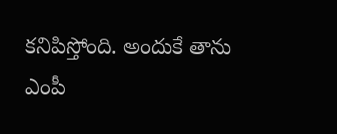క‌నిపిస్తోంది. అందుకే తాను ఎంపీ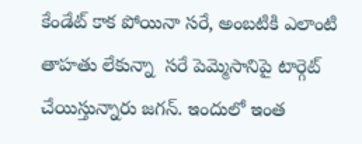కేండేట్ కాక పోయినా స‌రే, అంబ‌టికి ఎలాంటి తాహ‌తు లేకున్నా  స‌రే పెమ్మెసానిపై టార్గెట్ చేయిస్తున్నారు జ‌గ‌న్. ఇందులో ఇంత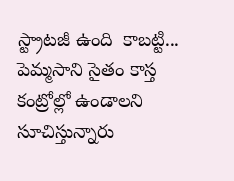స్ట్రాట‌జీ ఉంది  కాబ‌ట్టి... పెమ్మ‌సాని సైతం కాస్త కంట్రోల్లో ఉండాల‌ని సూచిస్తున్నారు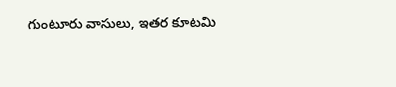గుంటూరు వాసులు, ఇత‌ర‌ కూట‌మి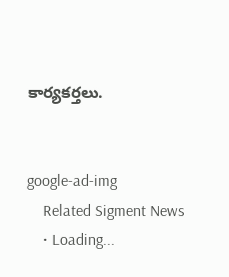కార్య‌క‌ర్త‌లు.


google-ad-img
    Related Sigment News
    • Loading...